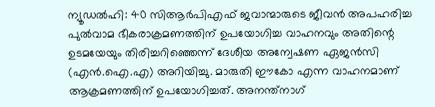ന്യൂഡൽഹി: 40 സിആർപിഎഫ് ജവാന്മാരുടെ ജീവൻ അപഹരിച്ച പുൽവാമ ഭീകരാക്രമണത്തിന് ഉപയോഗിച്ച വാഹനവും അതിന്റെ ഉടമയേയും തിരിച്ചറിഞ്ഞെന്ന് ദേശീയ അന്വേഷണ ഏജൻസി (എൻ.ഐ.എ) അറിയിച്ചു. മാരുതി ഈകോ എന്ന വാഹനമാണ് ആക്രമണത്തിന് ഉപയോഗിച്ചത്. അനന്ത്നാഗ്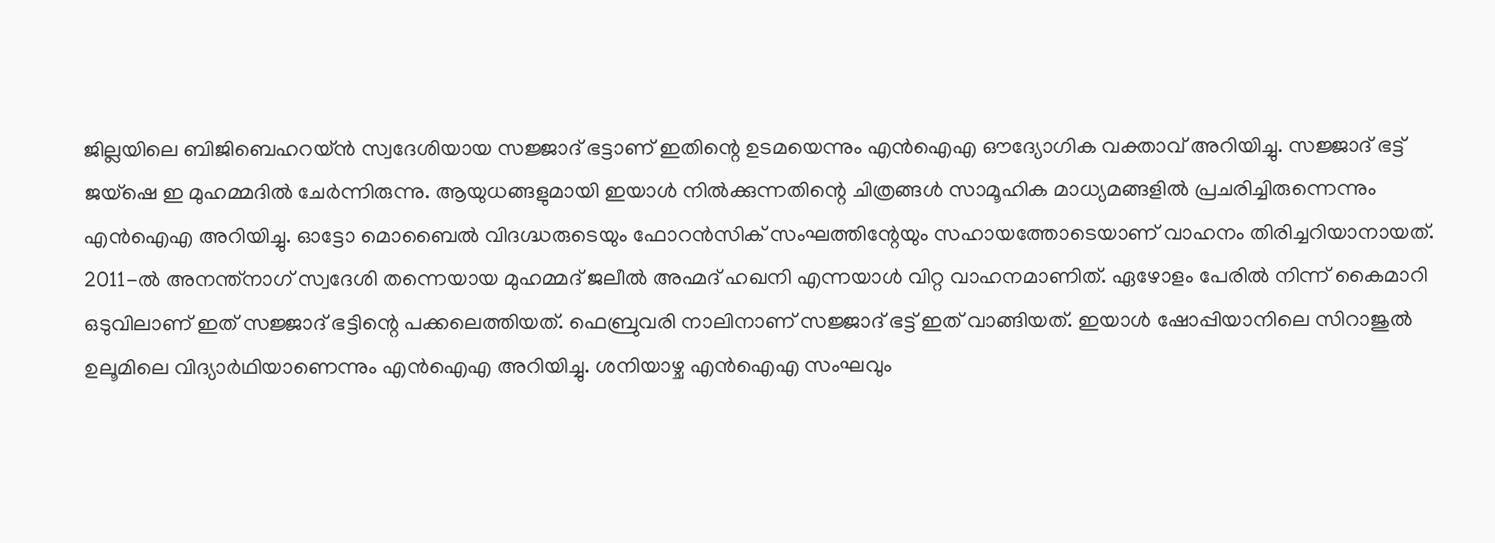ജില്ലയിലെ ബിജിബെഹറയ്ൻ സ്വദേശിയായ സജ്ജാദ് ഭട്ടാണ് ഇതിന്റെ ഉടമയെന്നും എൻഐഎ ഔദ്യോഗിക വക്താവ് അറിയിച്ചു. സജ്ജാദ് ഭട്ട് ജയ്ഷെ ഇ മുഹമ്മദിൽ ചേർന്നിരുന്നു. ആയുധങ്ങളുമായി ഇയാൾ നിൽക്കുന്നതിന്റെ ചിത്രങ്ങൾ സാമൂഹിക മാധ്യമങ്ങളിൽ പ്രചരിച്ചിരുന്നെന്നും എൻഐഎ അറിയിച്ചു. ഓട്ടോ മൊബൈൽ വിദഗ്ദ്ധരുടെയും ഫോറൻസിക് സംഘത്തിന്റേയും സഹായത്തോടെയാണ് വാഹനം തിരിച്ചറിയാനായത്. 2011-ൽ അനന്ത്നാഗ് സ്വദേശി തന്നെയായ മുഹമ്മദ് ജലീൽ അഹ്മദ് ഹഖനി എന്നയാൾ വിറ്റ വാഹനമാണിത്. ഏഴോളം പേരിൽ നിന്ന് കൈമാറി ഒടുവിലാണ് ഇത് സജ്ജാദ് ഭട്ടിന്റെ പക്കലെത്തിയത്. ഫെബ്രുവരി നാലിനാണ് സജ്ജാദ് ഭട്ട് ഇത് വാങ്ങിയത്. ഇയാൾ ഷോപ്പിയാനിലെ സിറാജുൽ ഉലൂമിലെ വിദ്യാർഥിയാണെന്നും എൻഐഎ അറിയിച്ചു. ശനിയാഴ്ച എൻഐഎ സംഘവും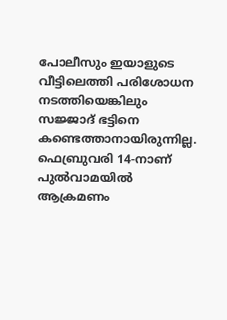പോലീസും ഇയാളുടെ വീട്ടിലെത്തി പരിശോധന നടത്തിയെങ്കിലും സജ്ജാദ് ഭട്ടിനെ കണ്ടെത്താനായിരുന്നില്ല. ഫെബ്രുവരി 14-നാണ് പുൽവാമയിൽ ആക്രമണം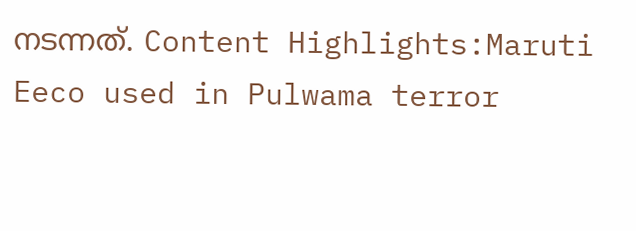നടന്നത്. Content Highlights:Maruti Eeco used in Pulwama terror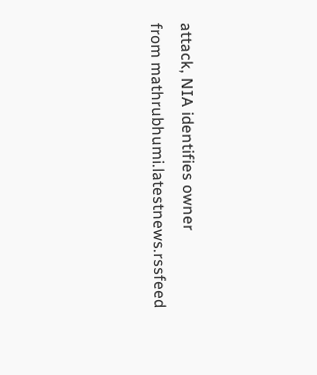attack, NIA identifies owner
from mathrubhumi.latestnews.rssfeed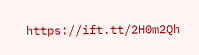https://ift.tt/2H0m2Qh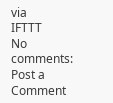via
IFTTT
No comments:
Post a Comment